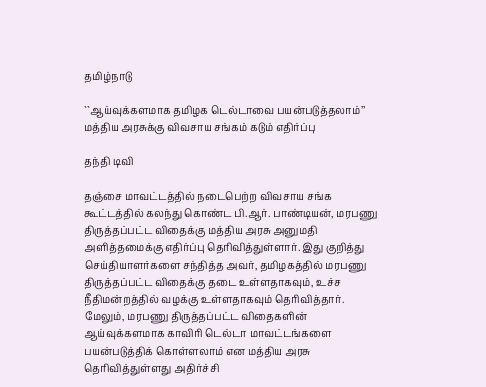தமிழ்நாடு

``ஆய்வுக்களமாக தமிழக டெல்டாவை பயன்படுத்தலாம்’’ மத்திய அரசுக்கு விவசாய சங்கம் கடும் எதிர்ப்பு

தந்தி டிவி

தஞ்சை மாவட்டத்தில் நடைபெற்ற விவசாய சங்க கூட்டத்தில் கலந்து கொண்ட பி.ஆர். பாண்டியன், மரபணு திருத்தப்பட்ட விதைக்கு மத்திய அரசு அனுமதி அளித்தமைக்கு எதிர்ப்பு தெரிவித்துள்ளார். இது குறித்து செய்தியாளர்களை சந்தித்த அவர், தமிழகத்தில் மரபணு திருத்தப்பட்ட விதைக்கு தடை உள்ளதாகவும், உச்ச நீதிமன்றத்தில் வழக்கு உள்ளதாகவும் தெரிவித்தார். மேலும், மரபணு திருத்தப்பட்ட விதைகளின் ஆய்வுக்களமாக காவிரி டெல்டா மாவட்டங்களை பயன்படுத்திக் கொள்ளலாம் என மத்திய அரசு தெரிவித்துள்ளது அதிர்ச்சி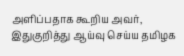அளிப்பதாக கூறிய அவர், இதுகுறித்து ஆய்வு செய்ய தமிழக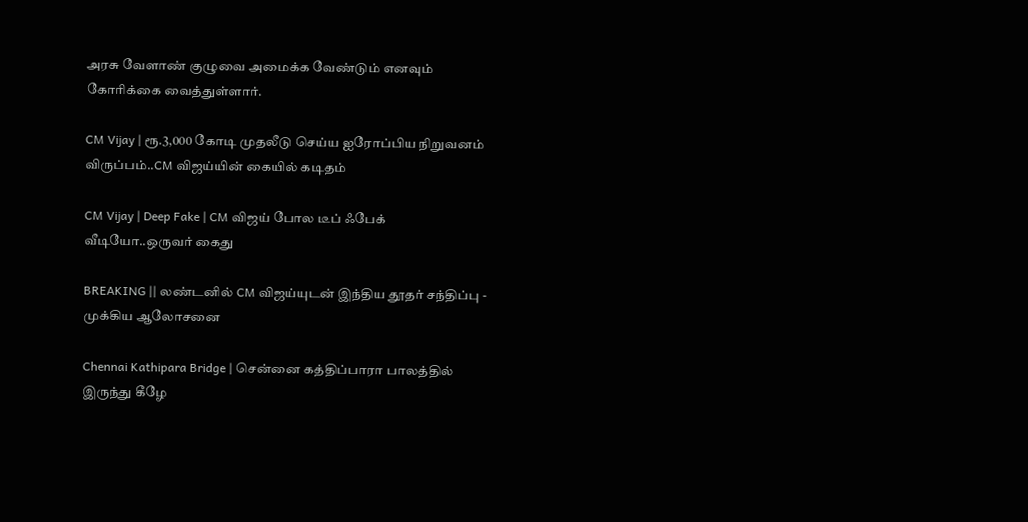அரசு வேளாண் குழுவை அமைக்க வேண்டும் எனவும் கோரிக்கை வைத்துள்ளார்.

CM Vijay | ரூ.3,000 கோடி முதலீடு செய்ய ஐரோப்பிய நிறுவனம் விருப்பம்..CM விஜய்யின் கையில் கடிதம்

CM Vijay | Deep Fake | CM விஜய் போல டீப் ஃபேக் வீடியோ..ஒருவர் கைது

BREAKING || லண்டனில் CM விஜய்யுடன் இந்திய தூதர் சந்திப்பு - முக்கிய ஆலோசனை

Chennai Kathipara Bridge | சென்னை கத்திப்பாரா பாலத்தில் இருந்து கீழே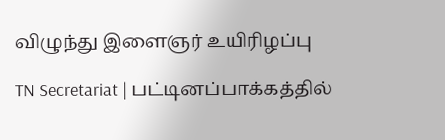விழுந்து இளைஞர் உயிரிழப்பு

TN Secretariat | பட்டினப்பாக்கத்தில்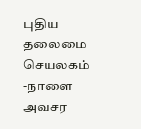புதிய தலைமை செயலகம் -நாளை அவசர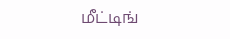மீட்டிங்